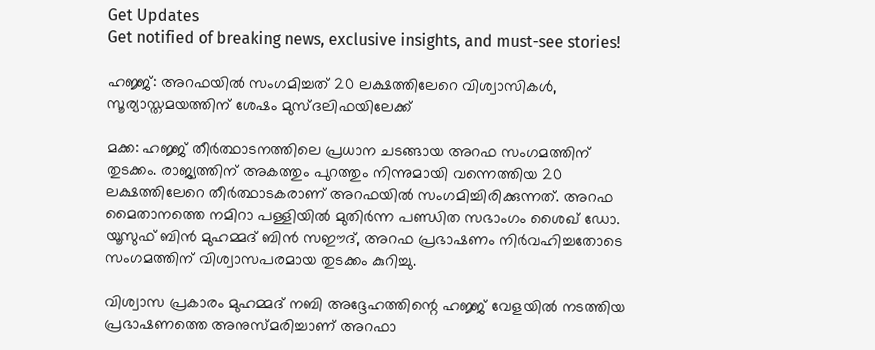Get Updates
Get notified of breaking news, exclusive insights, and must-see stories!

ഹജ്ജ്: അറഫയില്‍ സംഗമിച്ചത് 20 ലക്ഷത്തിലേറെ വിശ്വാസികള്‍, സൂര്യാസ്തമയത്തിന് ശേഷം മുസ്ദലിഫയിലേക്ക്

മക്ക: ഹജ്ജ് തീർത്ഥാടനത്തിലെ പ്രധാന ചടങ്ങായ അറഫ സംഗമത്തിന് തുടക്കം. രാജ്യത്തിന് അകത്തും പുറത്തും നിന്നുമായി വന്നെത്തിയ 20 ലക്ഷത്തിലേറെ തീർത്ഥാടകരാണ് അറഫയില്‍ സംഗമിച്ചിരിക്കുന്നത്. അറഫ മൈതാനത്തെ നമിറാ പള്ളിയിൽ മുതിർന്ന പണ്ഡിത സഭാംഗം ശൈഖ് ഡോ. യൂസുഫ് ബിൻ മുഹമ്മദ് ബിൻ സഈദ്, അറഫ പ്രഭാഷണം നിർവഹിച്ചതോടെ സംഗമത്തിന് വിശ്വാസപരമായ തുടക്കം കുറിച്ചു.

വിശ്വാസ പ്രകാരം മുഹമ്മദ് നബി അദ്ദേഹത്തിന്റെ ഹജ്ജ് വേളയിൽ നടത്തിയ പ്രഭാഷണത്തെ അനുസ്മരിച്ചാണ് അറഫാ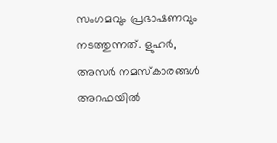സംഗമവും പ്രഭാഷണവും നടത്തുന്നത്. ളുഹര്‍, അസര്‍ നമസ്കാരങ്ങൾ അറഫയില്‍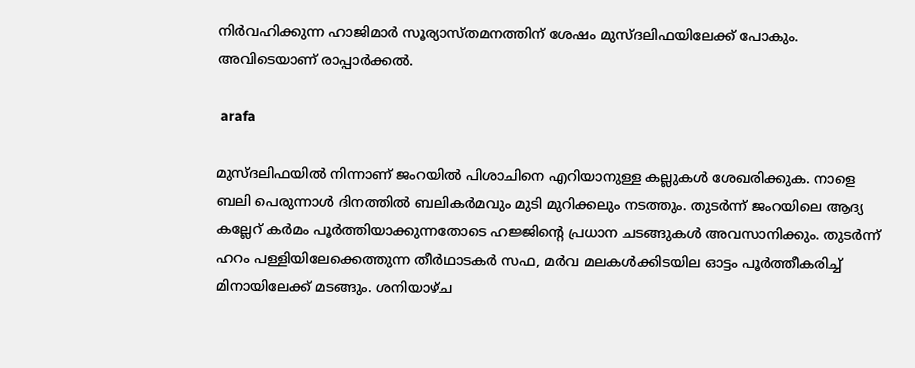നിര്‍വഹിക്കുന്ന ഹാജിമാര്‍ സൂര്യാസ്തമനത്തിന് ശേഷം മുസ്ദലിഫയിലേക്ക് പോകും. അവിടെയാണ് രാപ്പാർക്കല്‍.

 arafa

മുസ്ദലിഫയില്‍ നിന്നാണ് ജംറയിൽ പിശാചിനെ എറിയാനുള്ള കല്ലുകള്‍ ശേഖരിക്കുക. നാളെ ബലി പെരുന്നാള്‍ ദിനത്തില്‍ ബലികര്‍മവും മുടി മുറിക്കലും നടത്തും. തുടര്‍ന്ന് ജംറയിലെ ആദ്യ കല്ലേറ് കര്‍മം പൂര്‍ത്തിയാക്കുന്നതോടെ ഹജ്ജിന്‍റെ പ്രധാന ചടങ്ങുകൾ അവസാനിക്കും. തുടര്‍ന്ന് ഹറം പള്ളിയിലേക്കെത്തുന്ന തീര്‍ഥാടകര്‍ സഫ, മര്‍വ മലകൾക്കിടയില ഓട്ടം പൂര്‍ത്തീകരിച്ച് മിനായിലേക്ക് മടങ്ങും. ശനിയാഴ്ച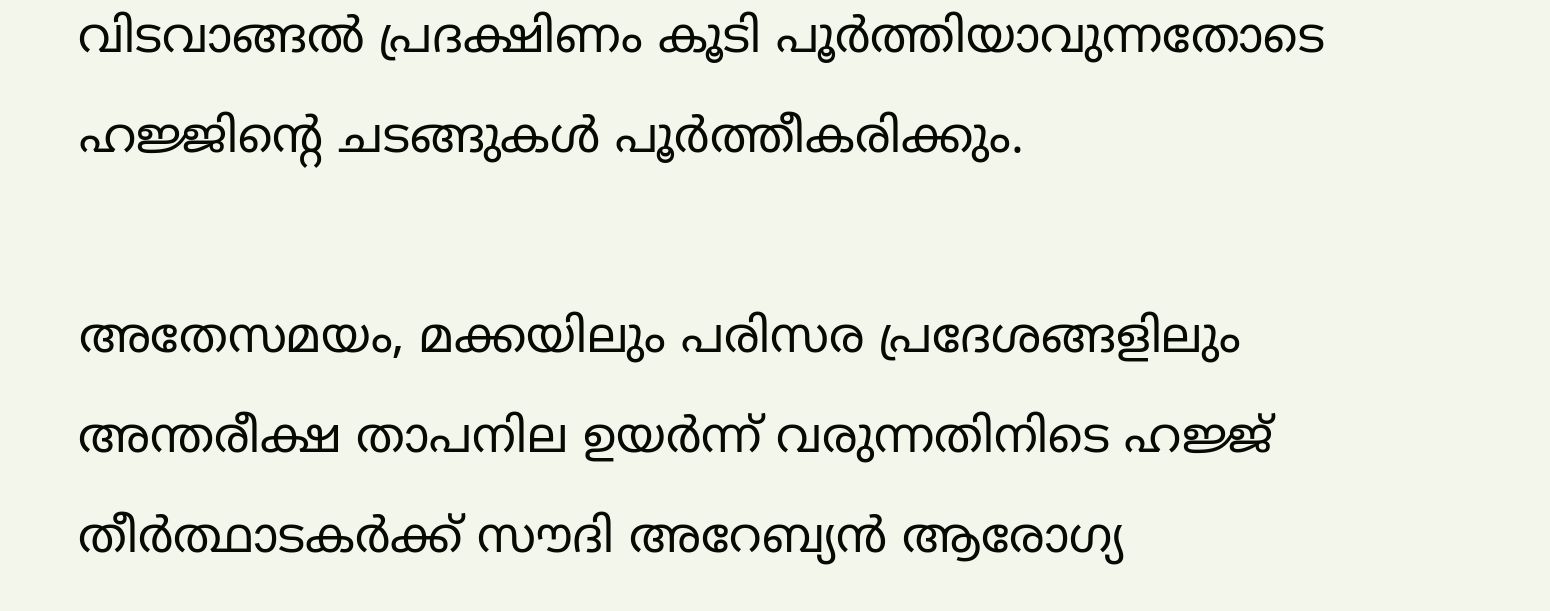വിടവാങ്ങൽ പ്രദക്ഷിണം കൂടി പൂർത്തിയാവുന്നതോടെ ഹജ്ജിന്റെ ചടങ്ങുകള്‍ പൂർത്തീകരിക്കും.

അതേസമയം, മക്കയിലും പരിസര പ്രദേശങ്ങളിലും അന്തരീക്ഷ താപനില ഉയർന്ന് വരുന്നതിനിടെ ഹജ്ജ് തീർത്ഥാടകർക്ക് സൗദി അറേബ്യന്‍ ആരോഗ്യ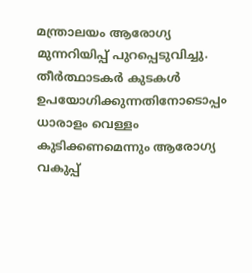മന്ത്രാലയം ആരോഗ്യ മുന്നറിയിപ്പ് പുറപ്പെടുവിച്ചു. തീർത്ഥാടകർ കുടകൾ ഉപയോഗിക്കുന്നതിനോടൊപ്പം ധാരാളം വെള്ളം കുടിക്കണമെന്നും ആരോഗ്യ വകുപ്പ്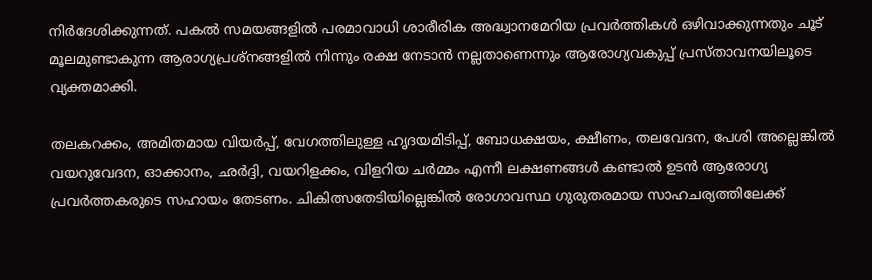നിർദേശിക്കുന്നത്. പകല്‍ സമയങ്ങളില്‍ പരമാവാധി ശാരീരിക അദ്ധ്വാനമേറിയ പ്രവർത്തികള്‍ ഒഴിവാക്കുന്നതും ചൂട് മൂലമുണ്ടാകുന്ന ആരാഗ്യപ്രശ്നങ്ങളില്‍ നിന്നും രക്ഷ നേടാന്‍ നല്ലതാണെന്നും ആരോഗ്യവകുപ്പ് പ്രസ്താവനയിലൂടെ വ്യക്തമാക്കി.

തലകറക്കം, അമിതമായ വിയർപ്പ്, വേഗത്തിലുള്ള ഹൃദയമിടിപ്പ്, ബോധക്ഷയം, ക്ഷീണം, തലവേദന, പേശി അല്ലെങ്കിൽ വയറുവേദന, ഓക്കാനം, ഛർദ്ദി, വയറിളക്കം, വിളറിയ ചർമ്മം എന്നീ ലക്ഷണങ്ങള്‍ കണ്ടാല്‍ ഉടന്‍ ആരോഗ്യ പ്രവർത്തകരുടെ സഹായം തേടണം. ചികിത്സതേടിയില്ലെങ്കില്‍ രോഗാവസ്ഥ ഗുരുതരമായ സാഹചര്യത്തിലേക്ക്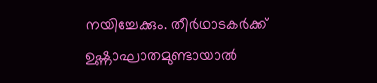നയിച്ചേക്കും. തീർഥാടകർക്ക് ഉഷ്ണാഘാതമുണ്ടായാൽ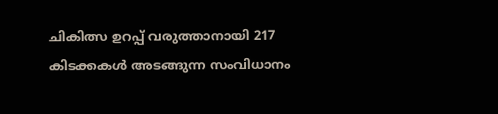ചികിത്സ ഉറപ്പ് വരുത്താനായി 217 കിടക്കകൾ അടങ്ങുന്ന സംവിധാനം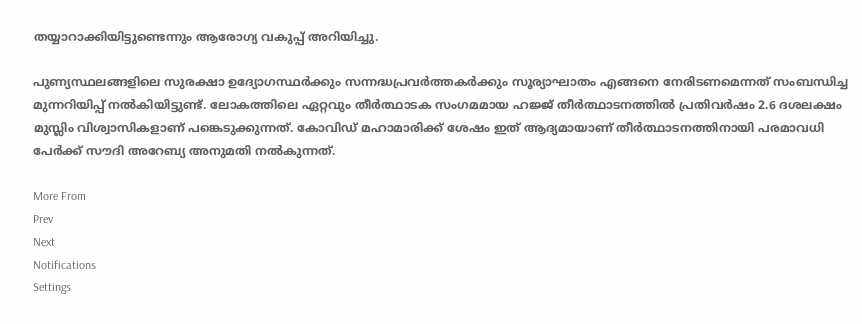തയ്യാറാക്കിയിട്ടുണ്ടെന്നും ആരോഗ്യ വകുപ്പ് അറിയിച്ചു.

പുണ്യസ്ഥലങ്ങളിലെ സുരക്ഷാ ഉദ്യോഗസ്ഥർക്കും സന്നദ്ധപ്രവർത്തകർക്കും സൂര്യാഘാതം എങ്ങനെ നേരിടണമെന്നത് സംബന്ധിച്ച മുന്നറിയിപ്പ് നല്‍കിയിട്ടുണ്ട്. ലോകത്തിലെ ഏറ്റവും തീർത്ഥാടക സംഗമമായ ഹജ്ജ് തീർത്ഥാടനത്തിൽ പ്രതിവർഷം 2.6 ദശലക്ഷം മുസ്ലിം വിശ്വാസികളാണ് പങ്കെടുക്കുന്നത്. കോവിഡ് മഹാമാരിക്ക് ശേഷം ഇത് ആദ്യമായാണ് തീർത്ഥാടനത്തിനായി പരമാവധി പേർക്ക് സൗദി അറേബ്യ അനുമതി നല്‍കുന്നത്.

More From
Prev
Next
Notifications
Settings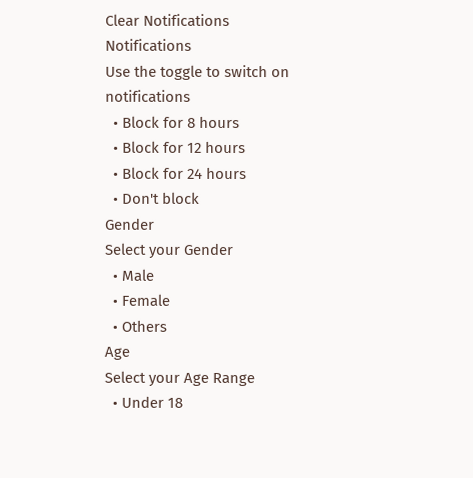Clear Notifications
Notifications
Use the toggle to switch on notifications
  • Block for 8 hours
  • Block for 12 hours
  • Block for 24 hours
  • Don't block
Gender
Select your Gender
  • Male
  • Female
  • Others
Age
Select your Age Range
  • Under 18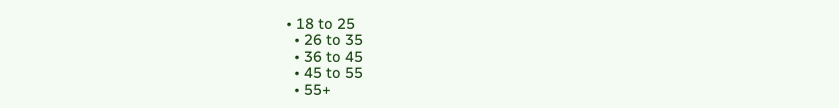• 18 to 25
  • 26 to 35
  • 36 to 45
  • 45 to 55
  • 55+